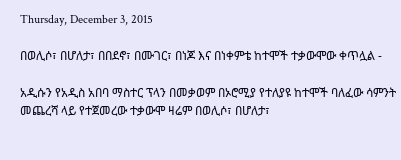Thursday, December 3, 2015

በወሊሶ፣ በሆለታ፣ በበደኖ፣ በሙገር፣ በነጆ እና በነቀምቴ ከተሞች ተቃውሞው ቀጥሏል -

አዲሱን የአዲስ አበባ ማስተር ፕላን በመቃወም በኦሮሚያ የተለያዩ ከተሞች ባለፈው ሳምንት መጨረሻ ላይ የተጀመረው ተቃውሞ ዛሬም በወሊሶ፣ በሆለታ፣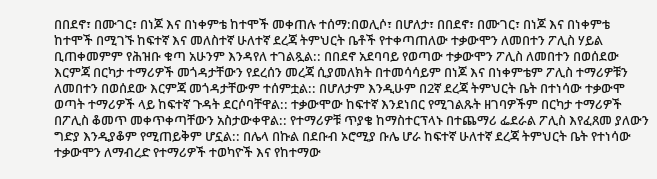በበደኖ፣ በሙገር፣ በነጆ እና በነቀምቴ ከተሞች መቀጠሉ ተሰማ:በወሊሶ፣ በሆለታ፣ በበደኖ፣ በሙገር፣ በነጆ እና በነቀምቴ ከተሞች በሚገኙ ከፍተኛ እና መለስተኛ ሁለተኛ ደረጃ ትምህርት ቤቶች የተቀጣጠለው ተቃውሞን ለመበተን ፖሊስ ሃይል ቢጠቀመምም የሕዝቡ ቁጣ አሁንም እንዳየለ ተገልጿል:: በበደኖ አደባባይ የወጣው ተቃውሞን ፖሊስ ለመበተን በወሰደው እርምጃ በርካታ ተማሪዎች መጎዳታቸውን የደረሰን መረጃ ሲያመለክት በተመሳሳይም በነጆ እና በነቀምቴም ፖሊስ ተማሪዎቹን ለመበተን በወሰደው እርምጃ መጎዳታቸውም ተሰምቷል:: በሆለታም እንዲሁም በ2ኛ ደረጃ ትምህርት ቤት በተነሳው ተቃውሞ ወጣት ተማሪዎች ላይ ከፍተኛ ጉዳት ደርሶባቸዋል:: ተቃውሞው ከፍተኛ እንደነበር የሚገልጹት ዘገባዎችም በርካታ ተማሪዎች በፖሊስ ቆመጥ መቀጥቀጣቸውን አስታውቀዋል:: የተማሪዎቹ ጥያቄ ከማስተርፕላኑ በተጨማሪ ፌደራል ፖሊስ እየፈጸመ ያለውን ግድያ እንዲያቆም የሚጠይቅም ሆኗል:: በሌላ በኩል በደቡብ ኦሮሚያ ቡሌ ሆራ ከፍተኛ ሁለተኛ ደረጃ ትምህርት ቤት የተነሳው ተቃውሞን ለማብረድ የተማሪዎች ተወካዮች እና የከተማው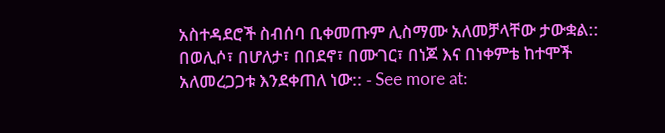አስተዳደሮች ስብሰባ ቢቀመጡም ሊስማሙ አለመቻላቸው ታውቋል:: በወሊሶ፣ በሆለታ፣ በበደኖ፣ በሙገር፣ በነጆ እና በነቀምቴ ከተሞች አለመረጋጋቱ እንደቀጠለ ነው:: - See more at: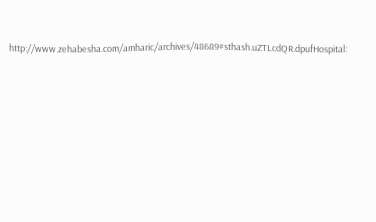http://www.zehabesha.com/amharic/archives/48689#sthash.uZTLcdQR.dpufHospital: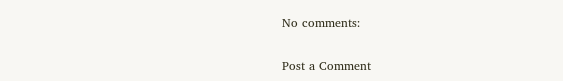No comments:

Post a Comment